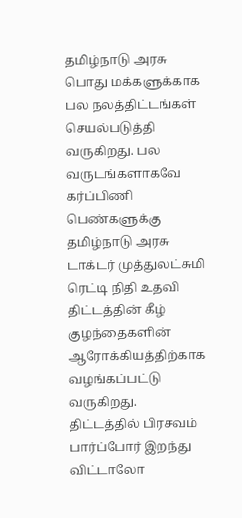தமிழ்நாடு அரசு பொது மக்களுக்காக பல நலத்திட்டங்கள் செயல்படுத்தி வருகிறது. பல வருடங்களாகவே கர்ப்பிணி பெண்களுக்கு தமிழ்நாடு அரசு டாக்டர் முத்துலட்சுமி ரெட்டி நிதி உதவி திட்டத்தின் கீழ் குழந்தைகளின் ஆரோக்கியத்திற்காக வழங்கப்பட்டு வருகிறது. திட்டத்தில் பிரசவம் பார்ப்போர் இறந்து விட்டாலோ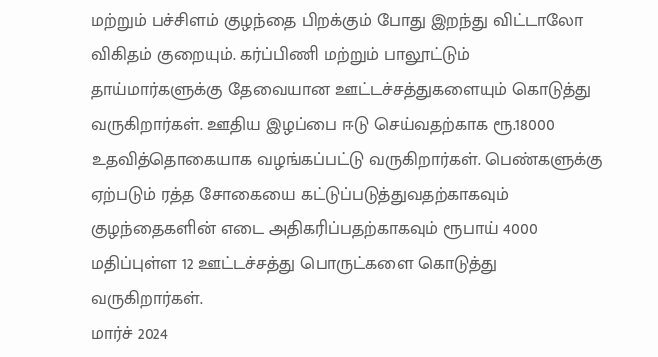மற்றும் பச்சிளம் குழந்தை பிறக்கும் போது இறந்து விட்டாலோ விகிதம் குறையும். கர்ப்பிணி மற்றும் பாலூட்டும் தாய்மார்களுக்கு தேவையான ஊட்டச்சத்துகளையும் கொடுத்து வருகிறார்கள். ஊதிய இழப்பை ஈடு செய்வதற்காக ரூ.18000 உதவித்தொகையாக வழங்கப்பட்டு வருகிறார்கள். பெண்களுக்கு ஏற்படும் ரத்த சோகையை கட்டுப்படுத்துவதற்காகவும் குழந்தைகளின் எடை அதிகரிப்பதற்காகவும் ரூபாய் 4000 மதிப்புள்ள 12 ஊட்டச்சத்து பொருட்களை கொடுத்து வருகிறார்கள்.
மார்ச் 2024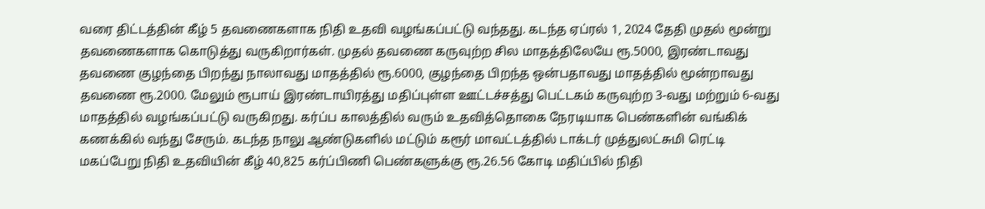வரை திட்டத்தின் கீழ் 5 தவணைகளாக நிதி உதவி வழங்கப்பட்டு வந்தது. கடந்த ஏப்ரல் 1, 2024 தேதி முதல் மூன்று தவணைகளாக கொடுத்து வருகிறார்கள். முதல் தவணை கருவுற்ற சில மாதத்திலேயே ரூ.5000, இரண்டாவது தவணை குழந்தை பிறந்து நாலாவது மாதத்தில் ரூ.6000, குழந்தை பிறந்த ஒன்பதாவது மாதத்தில் மூன்றாவது தவணை ரூ.2000. மேலும் ரூபாய் இரண்டாயிரத்து மதிப்புள்ள ஊட்டச்சத்து பெட்டகம் கருவுற்ற 3-வது மற்றும் 6-வது மாதத்தில் வழங்கப்பட்டு வருகிறது. கர்ப்ப காலத்தில் வரும் உதவித்தொகை நேரடியாக பெண்களின் வங்கிக் கணக்கில் வந்து சேரும். கடந்த நாலு ஆண்டுகளில் மட்டும் கரூர் மாவட்டத்தில் டாக்டர் முத்துலட்சுமி ரெட்டி மகப்பேறு நிதி உதவியின் கீழ் 40,825 கர்ப்பிணி பெண்களுக்கு ரூ.26.56 கோடி மதிப்பில் நிதி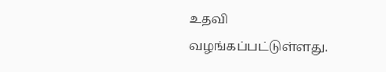உதவி வழங்கப்பட்டுள்ளது.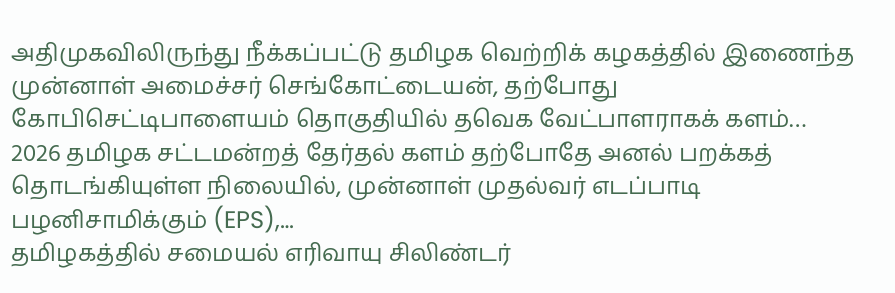அதிமுகவிலிருந்து நீக்கப்பட்டு தமிழக வெற்றிக் கழகத்தில் இணைந்த முன்னாள் அமைச்சர் செங்கோட்டையன், தற்போது கோபிசெட்டிபாளையம் தொகுதியில் தவெக வேட்பாளராகக் களம்…
2026 தமிழக சட்டமன்றத் தேர்தல் களம் தற்போதே அனல் பறக்கத் தொடங்கியுள்ள நிலையில், முன்னாள் முதல்வர் எடப்பாடி பழனிசாமிக்கும் (EPS),…
தமிழகத்தில் சமையல் எரிவாயு சிலிண்டர்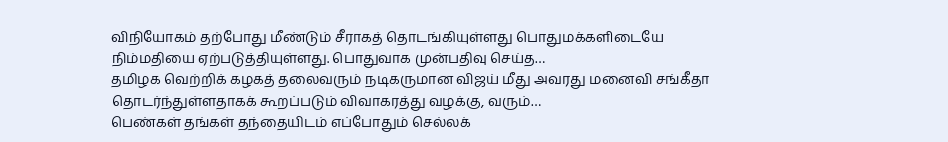விநியோகம் தற்போது மீண்டும் சீராகத் தொடங்கியுள்ளது பொதுமக்களிடையே நிம்மதியை ஏற்படுத்தியுள்ளது. பொதுவாக முன்பதிவு செய்த…
தமிழக வெற்றிக் கழகத் தலைவரும் நடிகருமான விஜய் மீது அவரது மனைவி சங்கீதா தொடர்ந்துள்ளதாகக் கூறப்படும் விவாகரத்து வழக்கு, வரும்…
பெண்கள் தங்கள் தந்தையிடம் எப்போதும் செல்லக்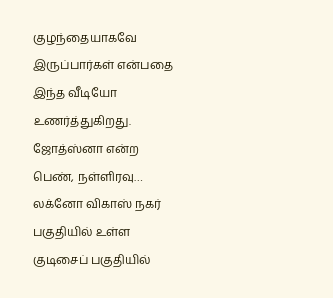குழந்தையாகவே இருப்பார்கள் என்பதை இந்த வீடியோ உணர்த்துகிறது. ஜோத்ஸ்னா என்ற பெண், நள்ளிரவு…
லக்னோ விகாஸ் நகர் பகுதியில் உள்ள குடிசைப் பகுதியில்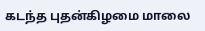கடந்த புதன்கிழமை மாலை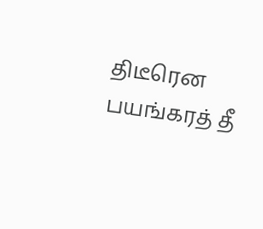திடீரென பயங்கரத் தீ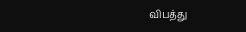விபத்து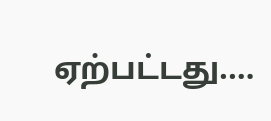ஏற்பட்டது.…